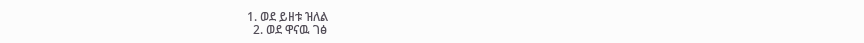1. ወደ ይዘቱ ዝለል
  2. ወደ ዋናዉ ገፅ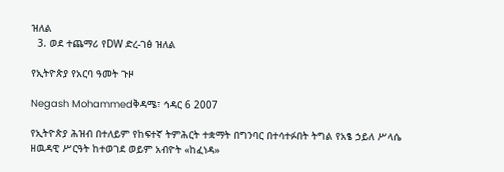ዝለል
  3. ወደ ተጨማሪ የDW ድረ-ገፅ ዝለል

የኢትዮጵያ የአርባ ዓመት ጉዞ

Negash Mohammedቅዳሜ፣ ኅዳር 6 2007

የኢትዮጵያ ሕዝብ በተለይም የከፍተኛ ትምሕርት ተቋማት በግንባር በተሳተፉበት ትግል የአፄ ኃይለ ሥላሴ ዘዉዳዊ ሥርዓት ከተወገደ ወይም አብዮት «ከፈነዳ»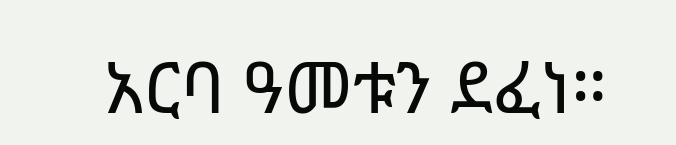አርባ ዓመቱን ደፈነ።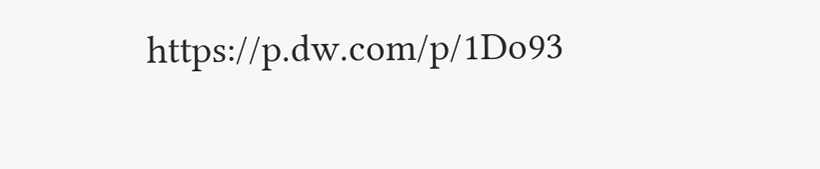https://p.dw.com/p/1Do93